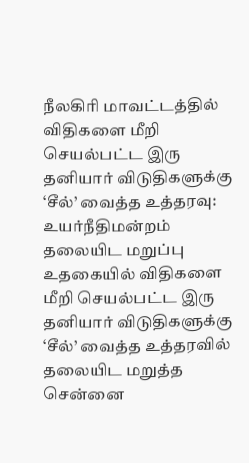நீலகிரி மாவட்டத்தில் விதிகளை மீறி செயல்பட்ட இரு தனியார் விடுதிகளுக்கு ‘சீல்’ வைத்த உத்தரவு: உயர்நீதிமன்றம் தலையிட மறுப்பு
உதகையில் விதிகளை மீறி செயல்பட்ட இரு தனியார் விடுதிகளுக்கு ‘சீல்’ வைத்த உத்தரவில் தலையிட மறுத்த சென்னை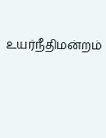உயர்நீதிமன்றம்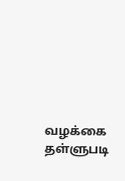வழக்கை தள்ளுபடி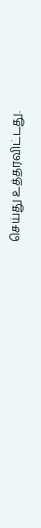செய்து உத்தரவிட்டது.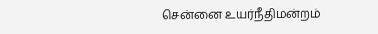சென்னை உயர்நீதிமன்றம்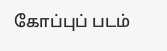கோப்புப் படம்